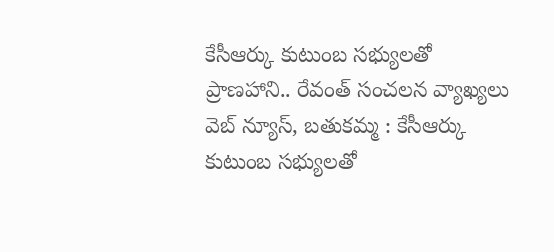కేసీఆర్కు కుటుంబ సభ్యులతో ప్రాణహాని.. రేవంత్ సంచలన వ్యాఖ్యలు
వెబ్ న్యూస్, బతుకమ్మ : కేసీఆర్కు కుటుంబ సభ్యులతో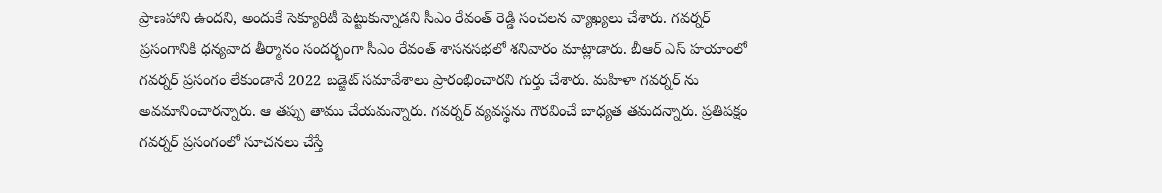ప్రాణహాని ఉందని, అందుకే సెక్యూరిటీ పెట్టుకున్నాడని సీఎం రేవంత్ రెడ్డి సంచలన వ్యాఖ్యలు చేశారు. గవర్నర్ ప్రసంగానికి ధన్యవాద తీర్మానం సందర్భంగా సీఎం రేవంత్ శాసనసభలో శనివారం మాట్లాడారు. బీఆర్ ఎస్ హయాంలో గవర్నర్ ప్రసంగం లేకుండానే 2022 బడ్జెట్ సమావేశాలు ప్రారంభించారని గుర్తు చేశారు. మహిళా గవర్నర్ ను అవమానించారన్నారు. ఆ తప్పు తాము చేయమన్నారు. గవర్నర్ వ్యవస్థను గౌరవించే బాధ్యత తమదన్నారు. ప్రతిపక్షం గవర్నర్ ప్రసంగంలో సూచనలు చేస్తే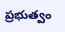ప్రభుత్వం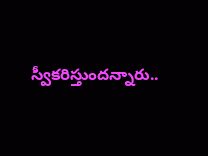స్వీకరిస్తుందన్నారు..